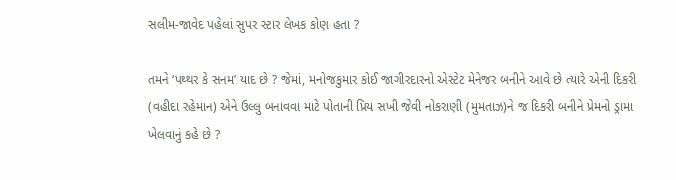સલીમ-જાવેદ પહેલાં સુપર સ્ટાર લેખક કોણ હતા ?

તમને ‘પથ્થર કે સનમ’ યાદ છે ? જેમાં, મનોજકુમાર કોઈ જાગીરદારનો એસ્ટેટ મેનેજર બનીને આવે છે ત્યારે એની દિકરી (વહીદા રહેમાન) એને ઉલ્લુ બનાવવા માટે પોતાની પ્રિય સખી જેવી નોકરાણી (મુમતાઝ)ને જ દિકરી બનીને પ્રેમનો ડ્રામા ખેલવાનું કહે છે ?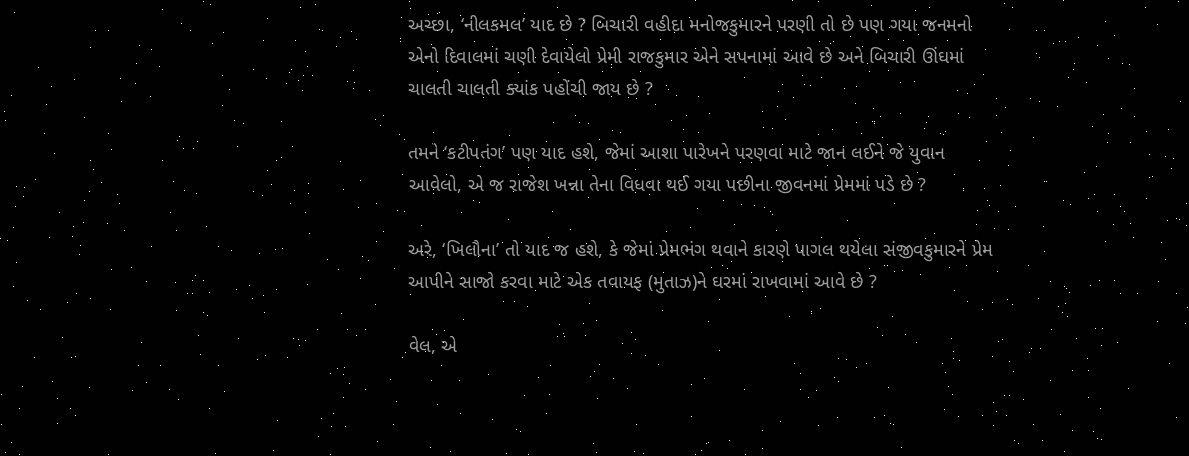અચ્છા, ‘નીલકમલ’ યાદ છે ? બિચારી વહીદા મનોજકુમારને પરણી તો છે પણ ગયા જનમનો એનો દિવાલમાં ચણી દેવાયેલો પ્રેમી રાજકુમાર એને સપનામાં આવે છે અને બિચારી ઊંઘમાં ચાલતી ચાલતી ક્યાંક પહોંચી જાય છે ?

તમને ‘કટીપતંગ’ પણ યાદ હશે, જેમાં આશા પારેખને પરણવા માટે જાન લઈને જે યુવાન આવેલો, એ જ રાજેશ ખન્ના તેના વિધવા થઈ ગયા પછીના જીવનમાં પ્રેમમાં પડે છે ?

અરે, ‘ખિલૌના’ તો યાદ જ હશે, કે જેમાં પ્રેમભંગ થવાને કારણે પાગલ થયેલા સંજીવકુમારને પ્રેમ આપીને સાજો કરવા માટે એક તવાયફ (મુતાઝ)ને ઘરમાં રાખવામાં આવે છે ?

વેલ, એ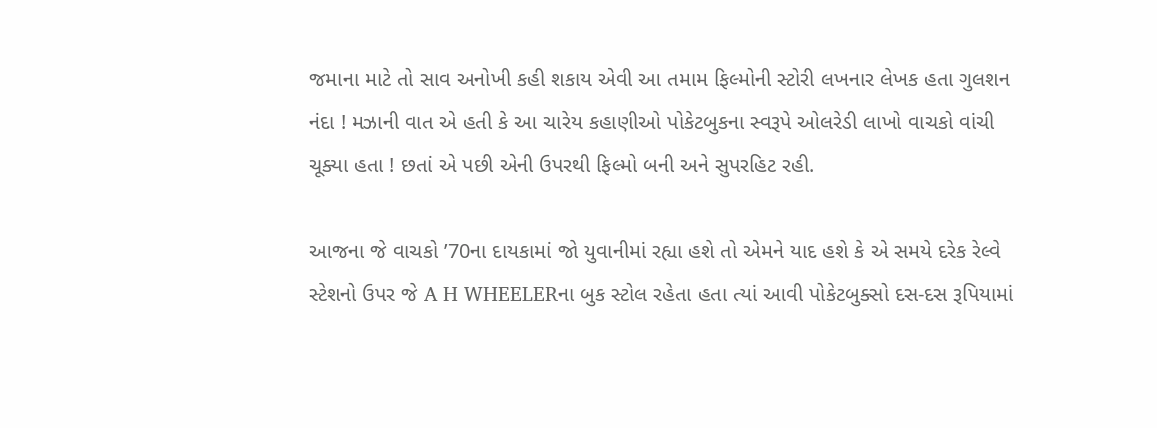જમાના માટે તો સાવ અનોખી કહી શકાય એવી આ તમામ ફિલ્મોની સ્ટોરી લખનાર લેખક હતા ગુલશન નંદા ! મઝાની વાત એ હતી કે આ ચારેય કહાણીઓ પોકેટબુકના સ્વરૂપે ઓલરેડી લાખો વાચકો વાંચી ચૂક્યા હતા ! છતાં એ પછી એની ઉપરથી ફિલ્મો બની અને સુપરહિટ રહી.

આજના જે વાચકો ’70ના દાયકામાં જો યુવાનીમાં રહ્યા હશે તો એમને યાદ હશે કે એ સમયે દરેક રેલ્વે સ્ટેશનો ઉપર જે A H WHEELERના બુક સ્ટોલ રહેતા હતા ત્યાં આવી પોકેટબુક્સો દસ-દસ રૂપિયામાં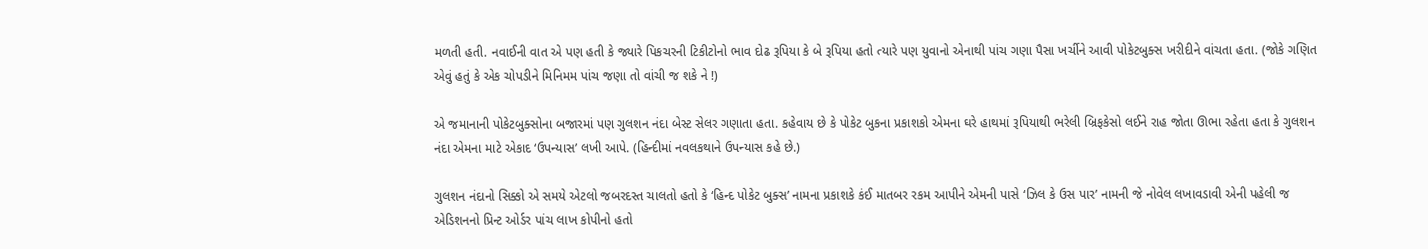મળતી હતી. નવાઈની વાત એ પણ હતી કે જ્યારે પિકચરની ટિકીટોનો ભાવ દોઢ રૂપિયા કે બે રૂપિયા હતો ત્યારે પણ યુવાનો એનાથી પાંચ ગણા પૈસા ખર્ચીને આવી પોકેટબુક્સ ખરીદીને વાંચતા હતા. (જોકે ગણિત એવું હતું કે એક ચોપડીને મિનિમમ પાંચ જણા તો વાંચી જ શકે ને !)

એ જમાનાની પોકેટબુક્સોના બજારમાં પણ ગુલશન નંદા બેસ્ટ સેલર ગણાતા હતા. કહેવાય છે કે પોકેટ બુકના પ્રકાશકો એમના ઘરે હાથમાં રૂપિયાથી ભરેલી બ્રિફકેસો લઈને રાહ જોતા ઊભા રહેતા હતા કે ગુલશન નંદા એમના માટે એકાદ ‘ઉપન્યાસ’ લખી આપે. (હિન્દીમાં નવલકથાને ઉપન્યાસ કહે છે.)

ગુલશન નંદાનો સિક્કો એ સમયે એટલો જબરદસ્ત ચાલતો હતો કે ‘હિન્દ પોકેટ બુક્સ’ નામના પ્રકાશકે કંઈ માતબર રકમ આપીને એમની પાસે ‘ઝિલ કે ઉસ પાર’ નામની જે નોવેલ લખાવડાવી એની પહેલી જ એડિશનનો પ્રિન્ટ ઓર્ડર પાંચ લાખ કોપીનો હતો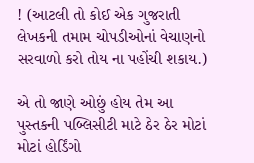! (આટલી તો કોઈ એક ગુજરાતી લેખકની તમામ ચોપડીઓનાં વેચાણનો સરવાળો કરો તોય ના પહોંચી શકાય.)

એ તો જાણે ઓછું હોય તેમ આ પુસ્તકની પબ્લિસીટી માટે ઠેર ઠેર મોટાં મોટાં હોર્ડિંગો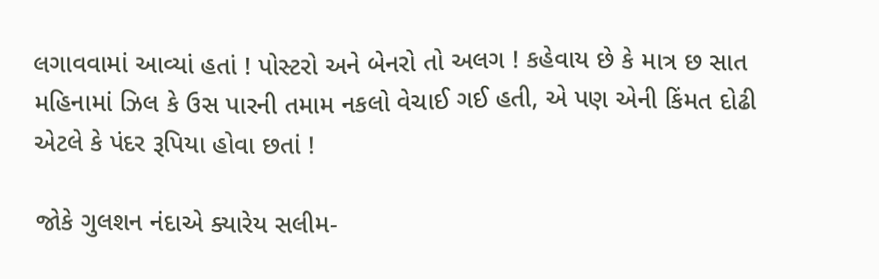લગાવવામાં આવ્યાં હતાં ! પોસ્ટરો અને બેનરો તો અલગ ! કહેવાય છે કે માત્ર છ સાત મહિનામાં ઝિલ કે ઉસ પારની તમામ નકલો વેચાઈ ગઈ હતી, એ પણ એની કિંમત દોઢી એટલે કે પંદર રૂપિયા હોવા છતાં !

જોકે ગુલશન નંદાએ ક્યારેય સલીમ-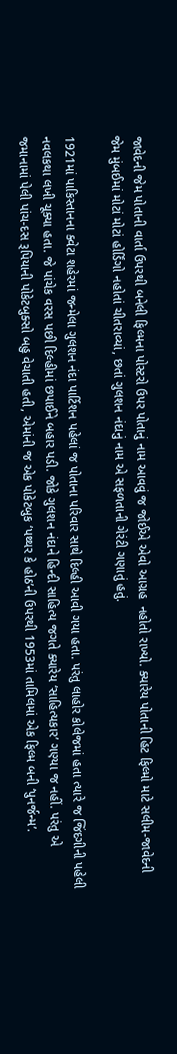જાવેદની જેમ પોતાની વાર્તા ઉપરથી બનેલી ફિલ્મના પોસ્ટરો ઉપર પોતાનું નામ આવવું જ જોઈએ એવો આગ્રહ  નહોતો રાખ્યો. ક્યારેય પોતાની હિટ ફિલ્મો માટે સલીમ-જાવેદની જેમ મુંબઈમાં મોટાં મોટાં હોર્ડિંગો નહોતાં ચીતરાવ્યાં, છતાં ગુલશન નંદાનું નામ એ સફળતાની ગેરંટી ગણાતું હતું.

1921માં પાકિસ્તાનના ક્વેટા શહેરમાં જન્મેલા ગુલશન નંદા પાર્ટિશન પહેલાં જ પોતાના પરિવાર સાથે દિલ્હી આવી ગયા હતા. પરંતુ લાહોર કોલેજમાં હતા ત્યારે જ જિંદગીની પહેલી નવલકથા લખી ચૂક્યા હતા. જે પાંચેક વરસ પછી દિલ્હીમાં છપાઈને બહાર પડી. જોકે ગુલશન નંદાને હિન્દી સાહિત્ય જગતે ક્યારેય ‘સાહિત્યકાર’ ગણ્યા જ નહીં. પરંતુ એ જમાનામાં પેલી પાંચ-દસ રૂપિયાની પોકેટબુક્સો બહુ વેચાતી હતી, એમાંની જ એક પોકેટબુક ‘પથ્થર કે હોઠ’ની ઉપરથી 1953માં તામિલમાં એક ફિલ્મ બની ‘પુનર્જન્મ’.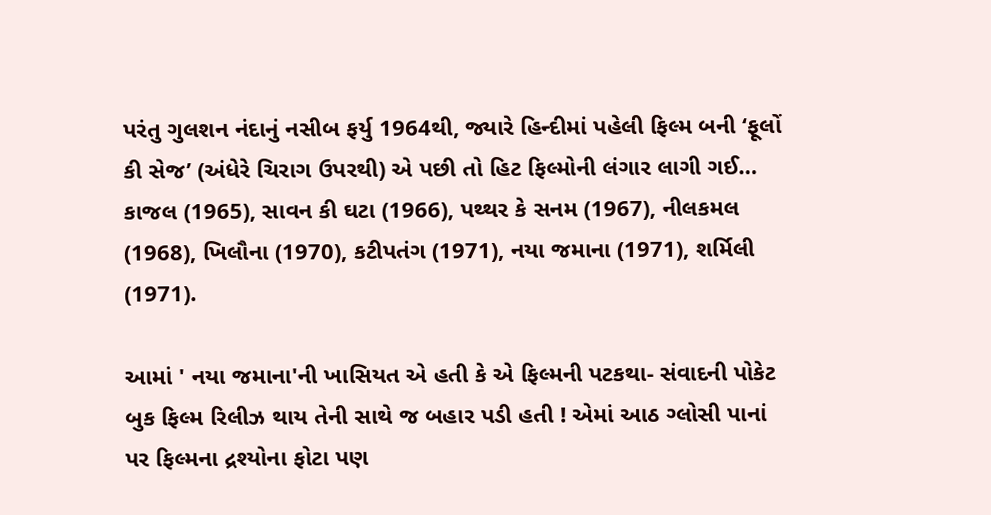પરંતુ ગુલશન નંદાનું નસીબ ફર્યુ 1964થી, જ્યારે હિન્દીમાં પહેલી ફિલ્મ બની ‘ફૂલોં કી સેજ’ (અંધેરે ચિરાગ ઉપરથી) એ પછી તો હિટ ફિલ્મોની લંગાર લાગી ગઈ… કાજલ (1965), સાવન કી ઘટા (1966), પથ્થર કે સનમ (1967), નીલકમલ (1968), ખિલૌના (1970), કટીપતંગ (1971), નયા જમાના (1971), શર્મિલી (1971).

આમાં ' નયા જમાના'ની ખાસિયત એ હતી કે એ ફિલ્મની પટકથા- સંવાદની પોકેટ બુક ફિલ્મ રિલીઝ થાય તેની સાથે જ બહાર પડી હતી ! એમાં આઠ ગ્લોસી પાનાં પર ફિલ્મના દ્રશ્યોના ફોટા પણ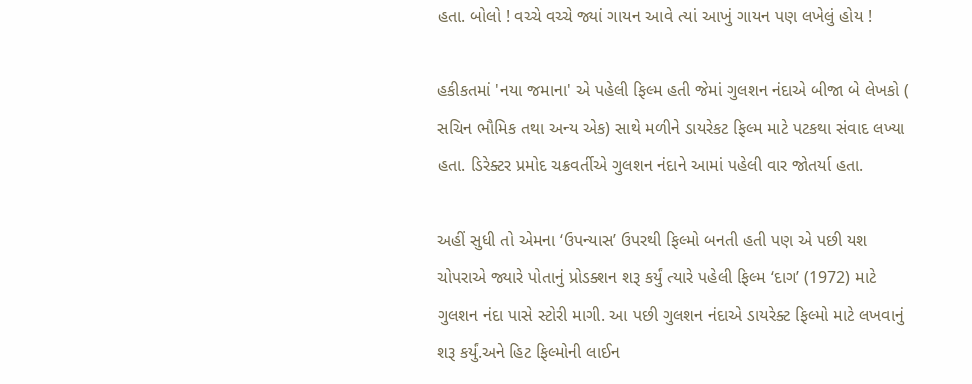હતા. બોલો ! વચ્ચે વચ્ચે જ્યાં ગાયન આવે ત્યાં આખું ગાયન પણ લખેલું હોય !

હકીકતમાં 'નયા જમાના' એ પહેલી ફિલ્મ હતી જેમાં ગુલશન નંદાએ બીજા બે લેખકો ( સચિન ભૌમિક તથા અન્ય એક) સાથે મળીને ડાયરેકટ ફિલ્મ માટે પટકથા સંવાદ લખ્યા હતા. ડિરેક્ટર પ્રમોદ ચક્રવર્તીએ ગુલશન નંદાને આમાં પહેલી વાર જોતર્યા હતા.

અહીં સુધી તો એમના ‘ઉપન્યાસ’ ઉપરથી ફિલ્મો બનતી હતી પણ એ પછી યશ ચોપરાએ જ્યારે પોતાનું પ્રોડક્શન શરૂ કર્યું ત્યારે પહેલી ફિલ્મ ‘દાગ’ (1972) માટે ગુલશન નંદા પાસે સ્ટોરી માગી. આ પછી ગુલશન નંદાએ ડાયરેક્ટ ફિલ્મો માટે લખવાનું શરૂ કર્યું.અને હિટ ફિલ્મોની લાઈન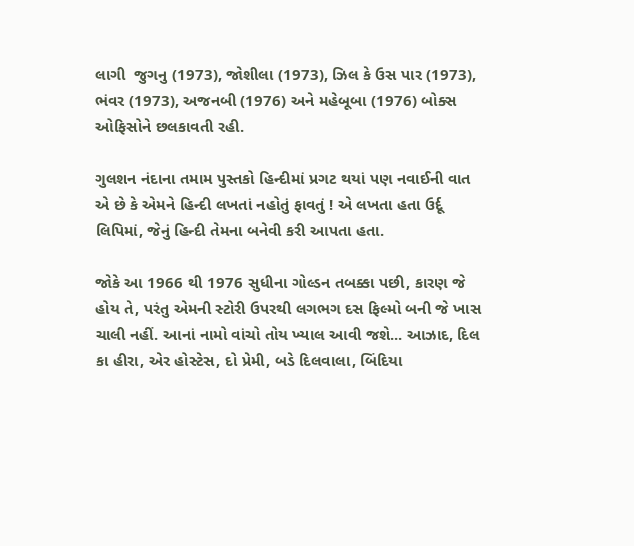લાગી  જુગનુ (1973), જોશીલા (1973), ઝિલ કે ઉસ પાર (1973), ભંવર (1973), અજનબી (1976) અને મહેબૂબા (1976) બોક્સ ઓફિસોને છલકાવતી રહી.

ગુલશન નંદાના તમામ પુસ્તકો હિન્દીમાં પ્રગટ થયાં પણ નવાઈની વાત એ છે કે એમને હિન્દી લખતાં નહોતું ફાવતું ! એ લખતા હતા ઉર્દૂ લિપિમાં, જેનું હિન્દી તેમના બનેવી કરી આપતા હતા.

જોકે આ 1966 થી 1976 સુધીના ગોલ્ડન તબક્કા પછી, કારણ જે હોય તે, પરંતુ એમની સ્ટોરી ઉપરથી લગભગ દસ ફિલ્મો બની જે ખાસ ચાલી નહીં. આનાં નામો વાંચો તોય ખ્યાલ આવી જશે... આઝાદ, દિલ કા હીરા, એર હોસ્ટેસ, દો પ્રેમી, બડે દિલવાલા, બિંદિયા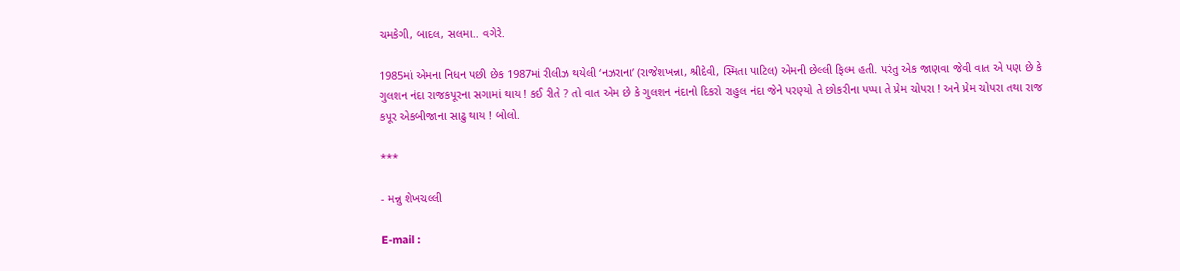ચમકેગી, બાદલ, સલમા.. વગેરે.

1985માં એમના નિધન પછી છેક 1987માં રીલીઝ થયેલી ‘નઝરાના’ (રાજેશખન્ના, શ્રીદેવી, સ્મિતા પાટિલ) એમની છેલ્લી ફિલ્મ હતી. પરંતુ એક જાણવા જેવી વાત એ પણ છે કે ગુલશન નંદા રાજકપૂરના સગામાં થાય ! કઈ રીતે ? તો વાત એમ છે કે ગુલશન નંદાનો દિકરો રાહુલ નંદા જેને પરણ્યો તે છોકરીના પપ્પા તે પ્રેમ ચોપરા ! અને પ્રેમ ચોપરા તથા રાજ કપૂર એકબીજાના સાઢુ થાય ! બોલો.

***

- મન્નુ શેખચલ્લી

E-mail :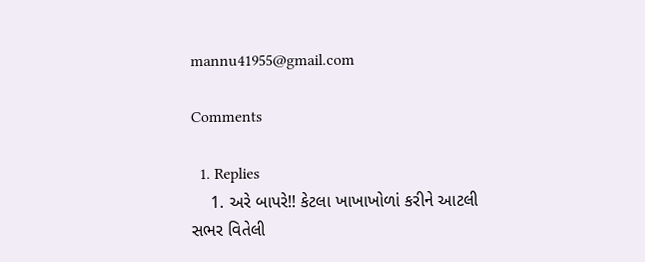mannu41955@gmail.com

Comments

  1. Replies
    1. અરે બાપરે!! કેટલા ખાખાખોળાં કરીને આટલી સભર વિતેલી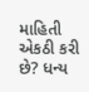માહિતી એકઠી કરી છે? ધન્ય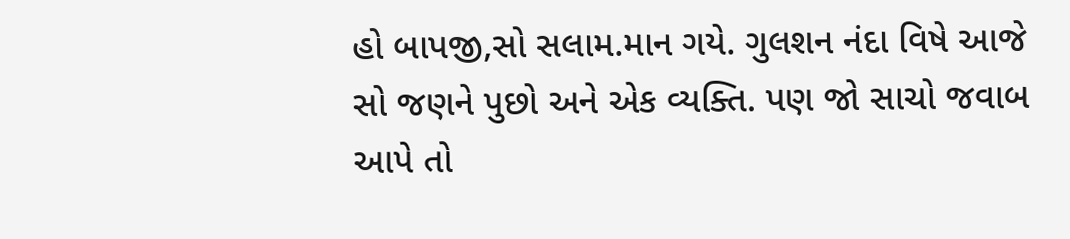હો બાપજી,સો સલામ.માન ગયે. ગુલશન નંદા વિષે આજે સો જણને પુછો અને એક વ્યક્તિ. પણ જો સાચો જવાબ આપે તો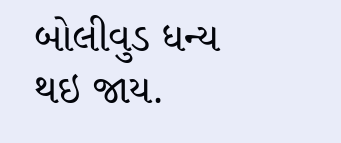બોલીવુડ ધન્ય થઇ જાય.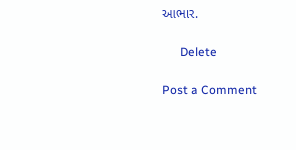આભાર.

      Delete

Post a Comment